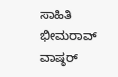ಸಾಹಿತಿ ಭೀಮರಾವ್ ವಾಷ್ಠರ್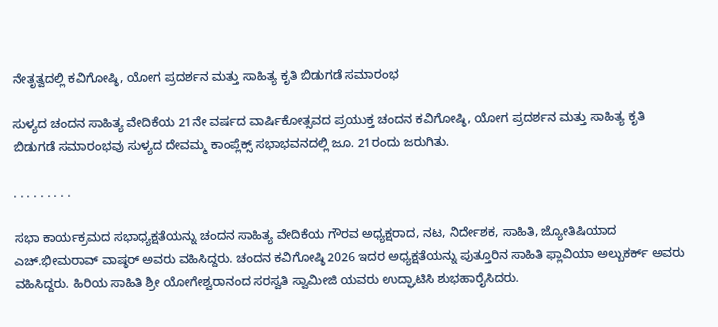ನೇತೃತ್ವದಲ್ಲಿ ಕವಿಗೋಷ್ಠಿ, ಯೋಗ ಪ್ರದರ್ಶನ ಮತ್ತು ಸಾಹಿತ್ಯ ಕೃತಿ ಬಿಡುಗಡೆ ಸಮಾರಂಭ

ಸುಳ್ಯದ ಚಂದನ ಸಾಹಿತ್ಯ ವೇದಿಕೆಯ 21ನೇ ವರ್ಷದ ವಾರ್ಷಿಕೋತ್ಸವದ ಪ್ರಯುಕ್ತ ಚಂದನ ಕವಿಗೋಷ್ಠಿ, ಯೋಗ ಪ್ರದರ್ಶನ ಮತ್ತು ಸಾಹಿತ್ಯ ಕೃತಿ ಬಿಡುಗಡೆ ಸಮಾರಂಭವು ಸುಳ್ಯದ ದೇವಮ್ಮ ಕಾಂಪ್ಲೆಕ್ಸ್ ಸಭಾಭವನದಲ್ಲಿ ಜೂ. 21ರಂದು ಜರುಗಿತು.

. . . . . . . . .

ಸಭಾ ಕಾರ್ಯಕ್ರಮದ ಸಭಾಧ್ಯಕ್ಷತೆಯನ್ನು ಚಂದನ ಸಾಹಿತ್ಯ ವೇದಿಕೆಯ ಗೌರವ ಅಧ್ಯಕ್ಷರಾದ, ನಟ, ನಿರ್ದೇಶಕ, ಸಾಹಿತಿ, ಜ್ಯೋತಿಷಿಯಾದ ಎಚ್.ಭೀಮರಾವ್ ವಾಷ್ಠರ್ ಅವರು ವಹಿಸಿದ್ದರು. ಚಂದನ ಕವಿಗೋಷ್ಠಿ 2026 ಇದರ ಅಧ್ಯಕ್ಷತೆಯನ್ನು ಪುತ್ತೂರಿನ ಸಾಹಿತಿ ಫ್ಲಾವಿಯಾ ಅಲ್ಬುಕರ್ಕ್ ಅವರು ವಹಿಸಿದ್ದರು. ಹಿರಿಯ ಸಾಹಿತಿ ಶ್ರೀ ಯೋಗೇಶ್ವರಾನಂದ ಸರಸ್ವತಿ ಸ್ವಾಮೀಜಿ ಯವರು ಉದ್ಘಾಟಿಸಿ ಶುಭಹಾರೈಸಿದರು.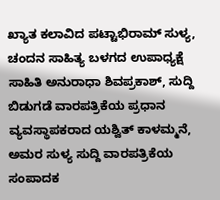ಖ್ಯಾತ ಕಲಾವಿದ ಪಟ್ಟಾಭಿರಾಮ್ ಸುಳ್ಯ, ಚಂದನ ಸಾಹಿತ್ಯ ಬಳಗದ ಉಪಾಧ್ಯಕ್ಷೆ ಸಾಹಿತಿ ಅನುರಾಧಾ ಶಿವಪ್ರಕಾಶ್, ಸುದ್ದಿ ಬಿಡುಗಡೆ ವಾರಪತ್ರಿಕೆಯ ಪ್ರಧಾನ ವ್ಯವಸ್ಥಾಪಕರಾದ ಯಶ್ವಿತ್ ಕಾಳಮ್ಮನೆ, ಅಮರ ಸುಳ್ಯ ಸುದ್ದಿ ವಾರಪತ್ರಿಕೆಯ ಸಂಪಾದಕ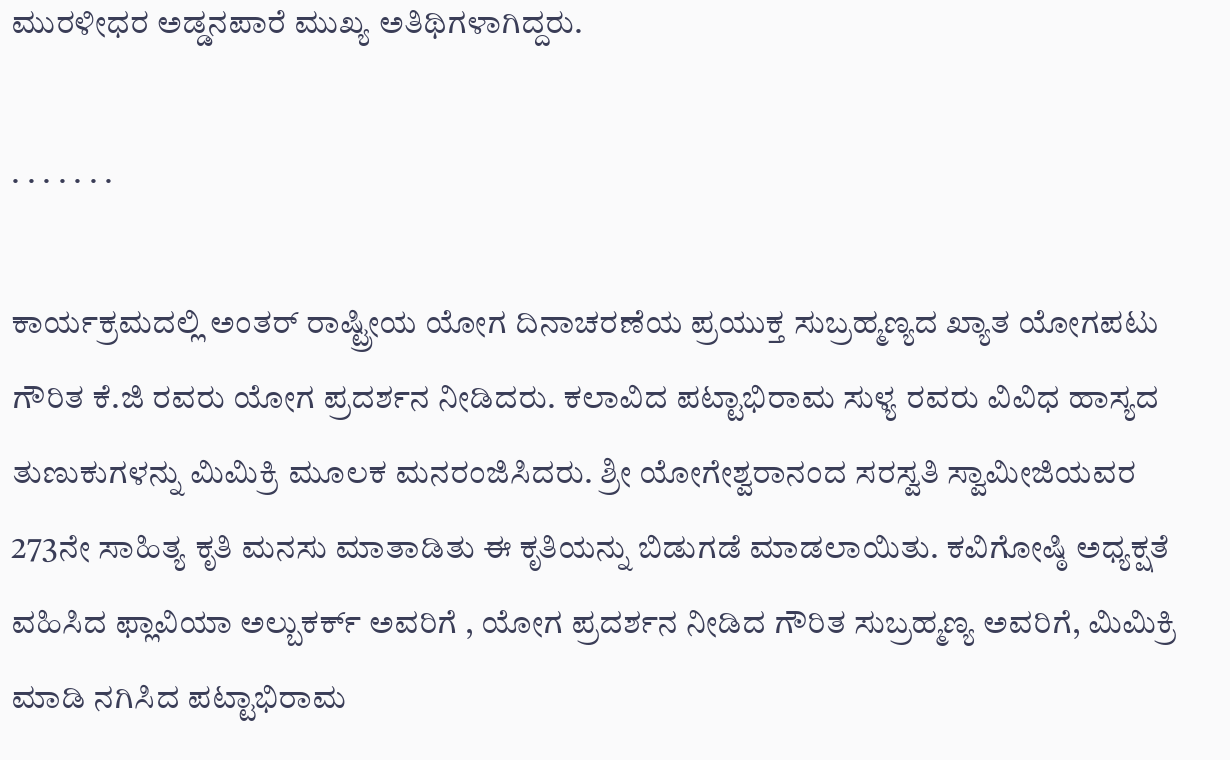ಮುರಳೀಧರ ಅಡ್ಡನಪಾರೆ ಮುಖ್ಯ ಅತಿಥಿಗಳಾಗಿದ್ದರು.

. . . . . . .

ಕಾರ್ಯಕ್ರಮದಲ್ಲಿ ಅಂತರ್ ರಾಷ್ಟ್ರೀಯ ಯೋಗ ದಿನಾಚರಣೆಯ ಪ್ರಯುಕ್ತ ಸುಬ್ರಹ್ಮಣ್ಯದ ಖ್ಯಾತ ಯೋಗಪಟು ಗೌರಿತ ಕೆ.ಜಿ ರವರು ಯೋಗ ಪ್ರದರ್ಶನ ನೀಡಿದರು. ಕಲಾವಿದ ಪಟ್ಟಾಭಿರಾಮ ಸುಳ್ಯ ರವರು ವಿವಿಧ ಹಾಸ್ಯದ ತುಣುಕುಗಳನ್ನು ಮಿಮಿಕ್ರಿ ಮೂಲಕ ಮನರಂಜಿಸಿದರು. ಶ್ರೀ ಯೋಗೇಶ್ವರಾನಂದ ಸರಸ್ವತಿ ಸ್ವಾಮೀಜಿಯವರ 273ನೇ ಸಾಹಿತ್ಯ ಕೃತಿ ಮನಸು ಮಾತಾಡಿತು ಈ ಕೃತಿಯನ್ನು ಬಿಡುಗಡೆ ಮಾಡಲಾಯಿತು. ಕವಿಗೋಷ್ಠಿ ಅಧ್ಯಕ್ಷತೆ ವಹಿಸಿದ ಫ್ಲಾವಿಯಾ ಅಲ್ಬುಕರ್ಕ್ ಅವರಿಗೆ , ಯೋಗ ಪ್ರದರ್ಶನ ನೀಡಿದ ಗೌರಿತ ಸುಬ್ರಹ್ಮಣ್ಯ ಅವರಿಗೆ, ಮಿಮಿಕ್ರಿ ಮಾಡಿ ನಗಿಸಿದ ಪಟ್ಟಾಭಿರಾಮ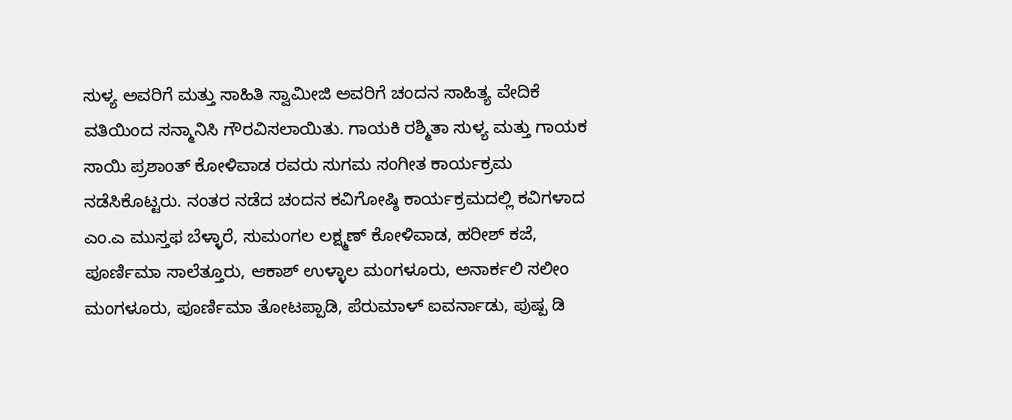ಸುಳ್ಯ ಅವರಿಗೆ ಮತ್ತು ಸಾಹಿತಿ ಸ್ವಾಮೀಜಿ ಅವರಿಗೆ ಚಂದನ ಸಾಹಿತ್ಯ ವೇದಿಕೆ ವತಿಯಿಂದ ಸನ್ಮಾನಿಸಿ ಗೌರವಿಸಲಾಯಿತು. ಗಾಯಕಿ ರಶ್ಮಿತಾ ಸುಳ್ಯ ಮತ್ತು ಗಾಯಕ ಸಾಯಿ ಪ್ರಶಾಂತ್ ಕೋಳಿವಾಡ ರವರು ಸುಗಮ ಸಂಗೀತ ಕಾರ್ಯಕ್ರಮ ನಡೆಸಿಕೊಟ್ಟರು. ನಂತರ ನಡೆದ ಚಂದನ ಕವಿಗೋಷ್ಠಿ ಕಾರ್ಯಕ್ರಮದಲ್ಲಿ ಕವಿಗಳಾದ ಎಂ.ಎ ಮುಸ್ತಫ ಬೆಳ್ಳಾರೆ, ಸುಮಂಗಲ ಲಕ್ಷ್ಮಣ್ ಕೋಳಿವಾಡ, ಹರೀಶ್ ಕಜೆ, ಪೂರ್ಣಿಮಾ ಸಾಲೆತ್ತೂರು, ಆಕಾಶ್ ಉಳ್ಳಾಲ ಮಂಗಳೂರು, ಅನಾರ್ಕಲಿ ಸಲೀಂ ಮಂಗಳೂರು, ಪೂರ್ಣಿಮಾ ತೋಟಪ್ಪಾಡಿ, ಪೆರುಮಾಳ್ ಐವರ್ನಾಡು, ಪುಷ್ಪ ಡಿ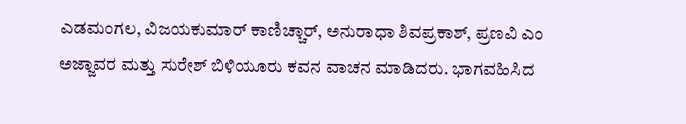ಎಡಮಂಗಲ, ವಿಜಯಕುಮಾರ್ ಕಾಣಿಚ್ಚಾರ್, ಅನುರಾಧಾ ಶಿವಪ್ರಕಾಶ್, ಪ್ರಣವಿ ಎಂ ಅಜ್ಜಾವರ ಮತ್ತು ಸುರೇಶ್ ಬಿಳಿಯೂರು ಕವನ ವಾಚನ ಮಾಡಿದರು. ಭಾಗವಹಿಸಿದ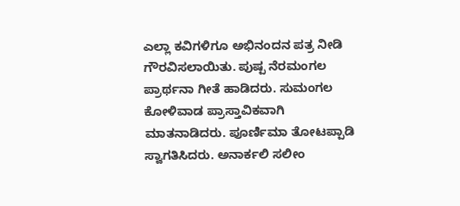ಎಲ್ಲಾ ಕವಿಗಳಿಗೂ ಅಭಿನಂದನ ಪತ್ರ ನೀಡಿ ಗೌರವಿಸಲಾಯಿತು. ಪುಷ್ಪ ನೆರಮಂಗಲ ಪ್ರಾರ್ಥನಾ ಗೀತೆ ಹಾಡಿದರು. ಸುಮಂಗಲ ಕೋಳಿವಾಡ ಪ್ರಾಸ್ತಾವಿಕವಾಗಿ ಮಾತನಾಡಿದರು. ಪೂರ್ಣಿಮಾ ತೋಟಪ್ಪಾಡಿ ಸ್ವಾಗತಿಸಿದರು. ಅನಾರ್ಕಲಿ ಸಲೀಂ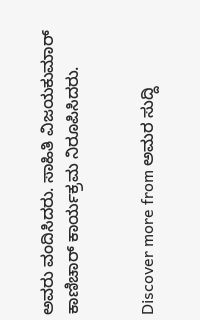ಅವರು ವಂದಿಸಿದರು. ಸಾಹಿತಿ ವಿಜಯಕುಮಾರ್ ಕಾಣಿಚಾರ್ ಕಾರ್ಯಕ್ರಮ ನಿರೂಪಿಸಿದರು.


Discover more from ಅಮರ ಸುದ್ದಿ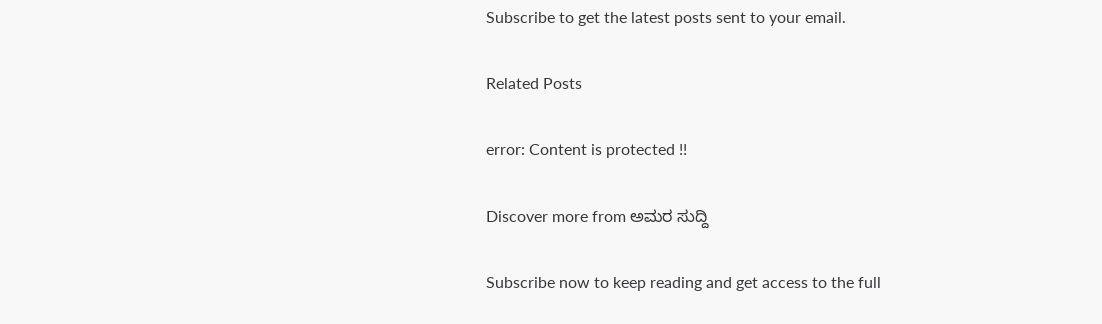Subscribe to get the latest posts sent to your email.

Related Posts

error: Content is protected !!

Discover more from ಅಮರ ಸುದ್ದಿ

Subscribe now to keep reading and get access to the full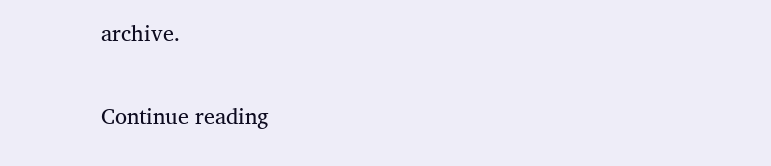archive.

Continue reading